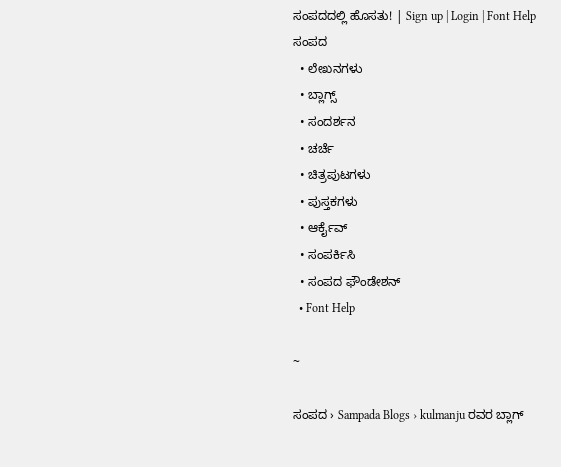ಸಂಪದದಲ್ಲಿ ಹೊಸತು! | Sign up | Login | Font Help
ಸಂಪದ
  • ಲೇಖನಗಳು
  • ಬ್ಲಾಗ್ಸ್
  • ಸಂದರ್ಶನ
  • ಚರ್ಚೆ
  • ಚಿತ್ರಪುಟಗಳು
  • ಪುಸ್ತಕಗಳು
  • ಆರ್ಕೈವ್
  • ಸಂಪರ್ಕಿಸಿ
  • ಸಂಪದ ಫೌಂಡೇಶನ್
  • Font Help

~

ಸಂಪದ › Sampada Blogs › kulmanju ರವರ ಬ್ಲಾಗ್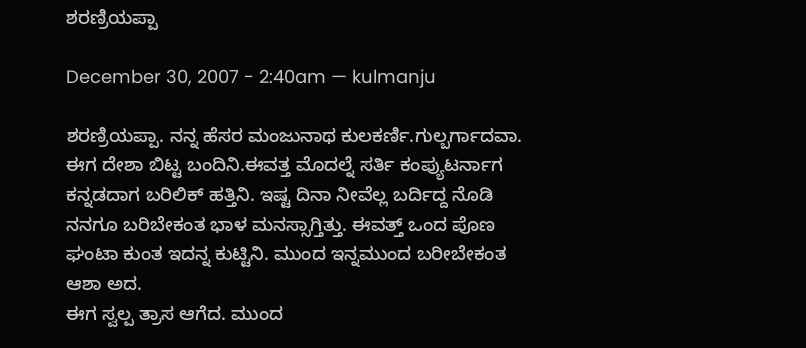ಶರಣ್ರಿಯಪ್ಪಾ

December 30, 2007 - 2:40am — kulmanju

ಶರಣ್ರಿಯಪ್ಪಾ. ನನ್ನ ಹೆಸರ ಮಂಜುನಾಥ ಕುಲಕರ್ಣಿ.ಗುಲ್ಬರ್ಗಾದವಾ. ಈಗ ದೇಶಾ ಬಿಟ್ಟ ಬಂದಿನಿ.ಈವತ್ತ ಮೊದಲ್ನೆ ಸರ್ತಿ ಕಂಪ್ಯುಟರ್ನಾಗ ಕನ್ನಡದಾಗ ಬರಿಲಿಕ್ ಹತ್ತಿನಿ. ಇಷ್ಟ ದಿನಾ ನೀವೆಲ್ಲ ಬರ್ದಿದ್ದ ನೊಡಿ ನನಗೂ ಬರಿಬೇಕಂತ ಭಾಳ ಮನಸ್ಸಾಗ್ತಿತ್ತು. ಈವತ್ತ್ ಒಂದ ಪೊಣ ಘಂಟಾ ಕುಂತ ಇದನ್ನ ಕುಟ್ಟಿನಿ. ಮುಂದ ಇನ್ನಮುಂದ ಬರೀಬೇಕಂತ ಆಶಾ ಅದ.
ಈಗ ಸ್ವಲ್ಪ ತ್ರಾಸ ಆಗೆದ. ಮುಂದ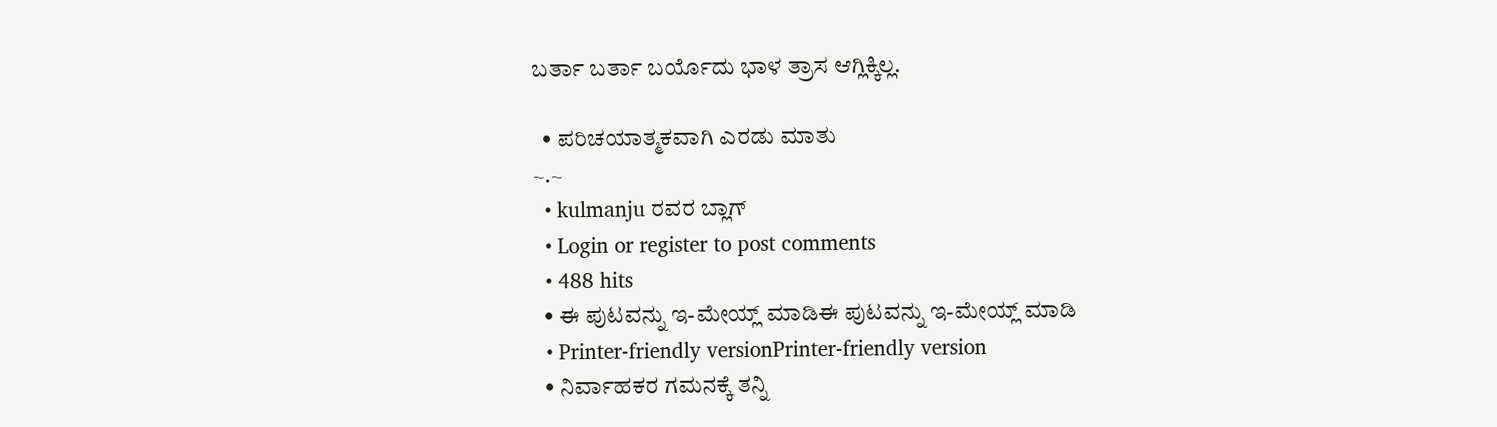ಬರ್ತಾ ಬರ್ತಾ ಬರ್ಯೊದು ಭಾಳ ತ್ರಾಸ ಆಗ್ಲಿಕ್ಕಿಲ್ಲ.

  • ಪರಿಚಯಾತ್ಮಕವಾಗಿ ಎರಡು ಮಾತು
~.~
  • kulmanju ರವರ ಬ್ಲಾಗ್
  • Login or register to post comments
  • 488 hits
  • ಈ ಪುಟವನ್ನು ಇ-ಮೇಯ್ಲ್ ಮಾಡಿಈ ಪುಟವನ್ನು ಇ-ಮೇಯ್ಲ್ ಮಾಡಿ
  • Printer-friendly versionPrinter-friendly version
  • ನಿರ್ವಾಹಕರ ಗಮನಕ್ಕೆ ತನ್ನಿ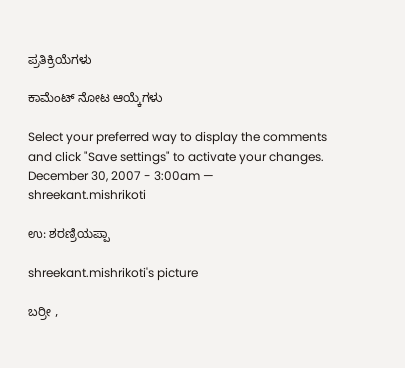ಪ್ರತಿಕ್ರಿಯೆಗಳು

ಕಾಮೆಂಟ್ ನೋಟ ಆಯ್ಕೆಗಳು

Select your preferred way to display the comments and click "Save settings" to activate your changes.
December 30, 2007 - 3:00am — shreekant.mishrikoti

ಉ: ಶರಣ್ರಿಯಪ್ಪಾ

shreekant.mishrikoti's picture

ಬರ್ರೀ ,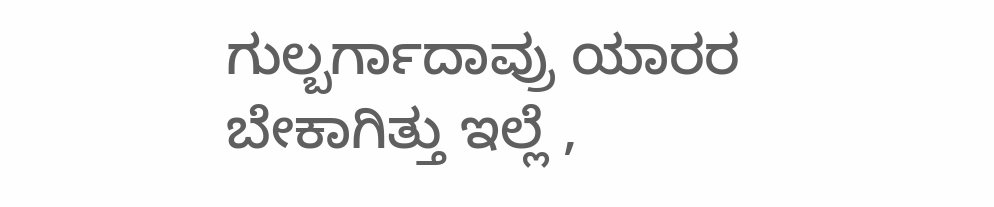ಗುಲ್ಬರ್ಗಾದಾವ್ರು ಯಾರರ ಬೇಕಾಗಿತ್ತು ಇಲ್ಲೆ ,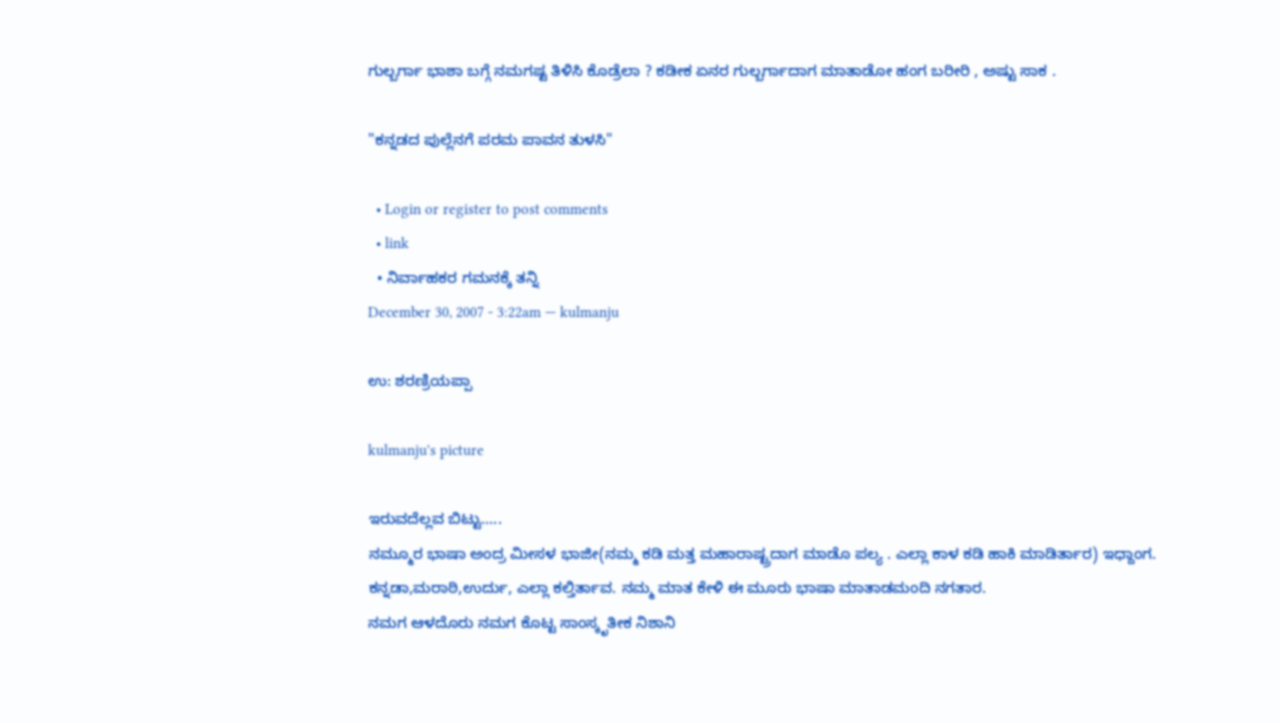ಗುಲ್ಬರ್ಗಾ ಭಾಶಾ ಬಗ್ಗೆ ನಮಗಷ್ಟ ತಿಳಿಸಿ ಕೊಡ್ರೆಲಾ ? ಕಡೀಕ ಏನರ ಗುಲ್ಬರ್ಗಾದಾಗ ಮಾತಾಡೋ ಹಂಗ ಬರೀರಿ , ಅಷ್ಟು ಸಾಕ .

"ಕನ್ನಡದ ಪುಲ್ಲೆನಗೆ ಪರಮ ಪಾವನ ತುಳಸಿ"

  • Login or register to post comments
  • link
  • ನಿರ್ವಾಹಕರ ಗಮನಕ್ಕೆ ತನ್ನಿ
December 30, 2007 - 3:22am — kulmanju

ಉ: ಶರಣ್ರಿಯಪ್ಪಾ

kulmanju's picture

ಇರುವದೆಲ್ಲವ ಬಿಟ್ಟು.....
ನಮ್ಮೂರ ಭಾಷಾ ಅಂದ್ರ ಮೀಸಳ ಭಾಜೀ(ನಮ್ಮ ಕಡಿ ಮತ್ತ ಮಹಾರಾಷ್ಟ್ರದಾಗ ಮಾಡೊ ಪಲ್ಯ . ಎಲ್ಲಾ ಕಾಳ ಕಡಿ ಹಾಕಿ ಮಾಡಿರ್ತಾರ) ಇಧ್ದಾಂಗ. ಕನ್ನಡಾ,ಮರಾಠಿ,ಉರ್ದು, ಎಲ್ಲಾ ಕಲ್ತಿರ್ತಾವ. ನಮ್ಮ ಮಾತ ಕೇಳಿ ಈ ಮೂರು ಭಾಷಾ ಮಾತಾಡಮಂದಿ ನಗತಾರ.
ನಮಗ ಆಳದೊರು ನಮಗ ಕೊಟ್ಟ ಸಾಂಸ್ಕೃತೀಕ ನಿಶಾನಿ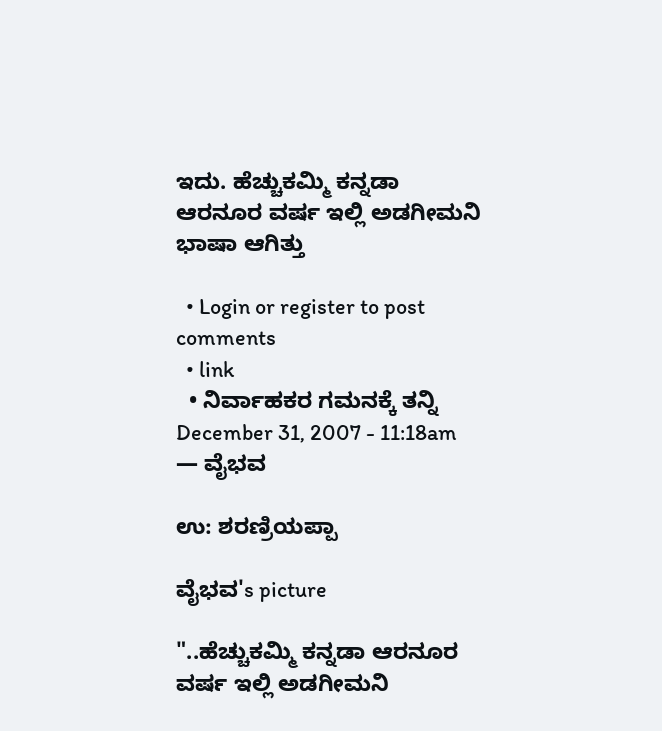ಇದು. ಹೆಚ್ಚುಕಮ್ಮಿ ಕನ್ನಡಾ ಆರನೂರ ವರ್ಷ ಇಲ್ಲಿ ಅಡಗೀಮನಿ ಭಾಷಾ ಆಗಿತ್ತು

  • Login or register to post comments
  • link
  • ನಿರ್ವಾಹಕರ ಗಮನಕ್ಕೆ ತನ್ನಿ
December 31, 2007 - 11:18am — ವೈಭವ

ಉ: ಶರಣ್ರಿಯಪ್ಪಾ

ವೈಭವ's picture

"..ಹೆಚ್ಚುಕಮ್ಮಿ ಕನ್ನಡಾ ಆರನೂರ ವರ್ಷ ಇಲ್ಲಿ ಅಡಗೀಮನಿ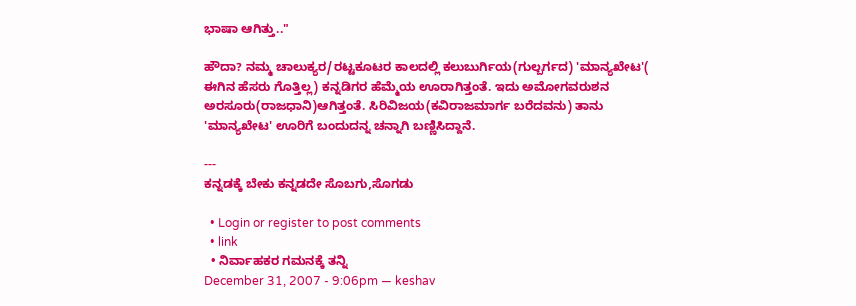ಭಾಷಾ ಆಗಿತ್ತು.."

ಹೌದಾ? ನಮ್ಮ ಚಾಲುಕ್ಯರ/ರಟ್ಟಕೂಟರ ಕಾಲದಲ್ಲಿ ಕಲುಬುರ್ಗಿಯ(ಗುಲ್ಬರ್ಗದ) 'ಮಾನ್ಯಖೇಟ'( ಈಗಿನ ಹೆಸರು ಗೊತ್ತಿಲ್ಲ) ಕನ್ನಡಿಗರ ಹೆಮ್ಮೆಯ ಊರಾಗಿತ್ತಂತೆ. ಇದು ಅಮೋಗವರುಶನ ಅರಸೂರು(ರಾಜಧಾನಿ)ಆಗಿತ್ತಂತೆ. ಸಿರಿವಿಜಯ(ಕವಿರಾಜಮಾರ್ಗ ಬರೆದವನು) ತಾನು 'ಮಾನ್ಯಖೇಟ' ಊರಿಗೆ ಬಂದುದನ್ನ ಚನ್ನಾಗಿ ಬಣ್ಣಿಸಿದ್ದಾನೆ.

---
ಕನ್ನಡಕ್ಕೆ ಬೇಕು ಕನ್ನಡದೇ ಸೊಬಗು,ಸೊಗಡು

  • Login or register to post comments
  • link
  • ನಿರ್ವಾಹಕರ ಗಮನಕ್ಕೆ ತನ್ನಿ
December 31, 2007 - 9:06pm — keshav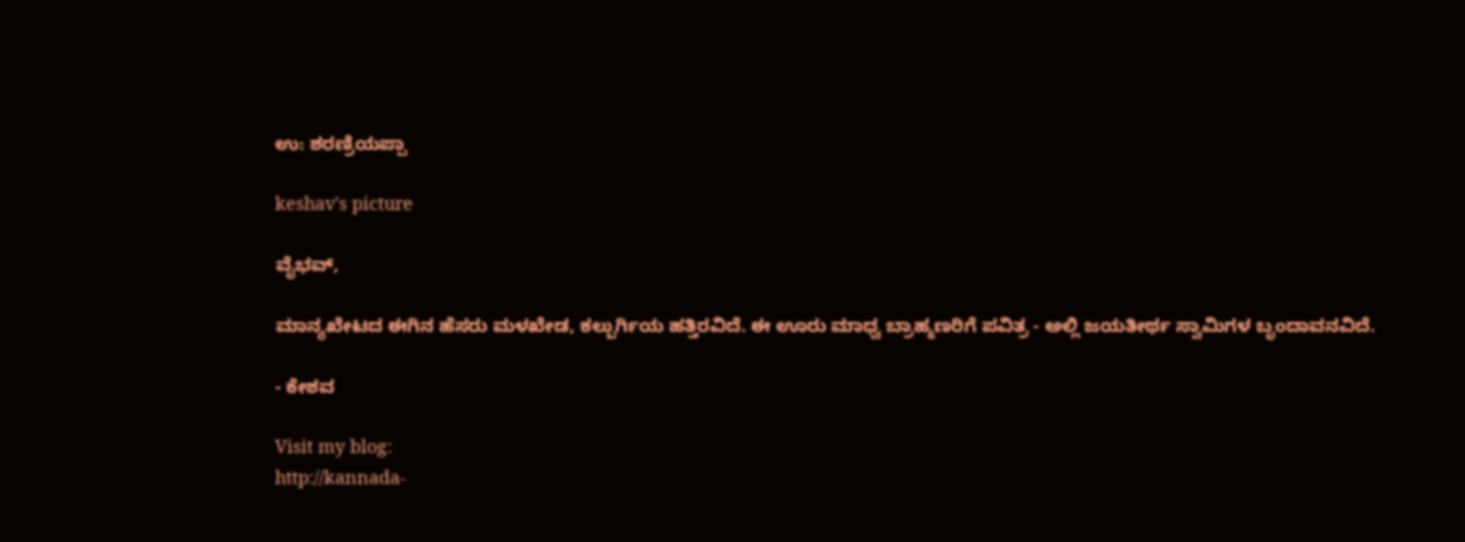ಉ: ಶರಣ್ರಿಯಪ್ಪಾ

keshav's picture

ವೈಭವ್,

ಮಾನ್ಯಖೇಟದ ಈಗಿನ ಹೆಸರು ಮಳಖೇಡ, ಕಲ್ಬುರ್ಗಿಯ ಹತ್ತಿರವಿದೆ. ಈ ಊರು ಮಾಧ್ವ ಬ್ರಾಹ್ಮಣರಿಗೆ ಪವಿತ್ರ - ಅಲ್ಲಿ ಜಯತೀರ್ಥ ಸ್ವಾಮಿಗಳ ಬೃಂದಾವನವಿದೆ.

- ಕೇಶವ

Visit my blog:
http://kannada-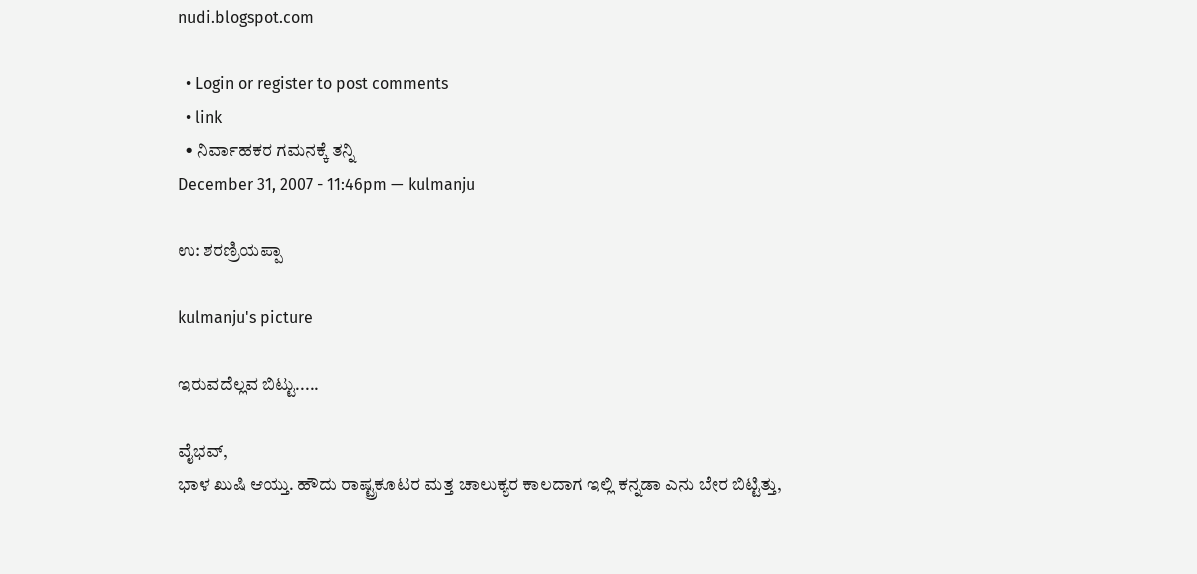nudi.blogspot.com

  • Login or register to post comments
  • link
  • ನಿರ್ವಾಹಕರ ಗಮನಕ್ಕೆ ತನ್ನಿ
December 31, 2007 - 11:46pm — kulmanju

ಉ: ಶರಣ್ರಿಯಪ್ಪಾ

kulmanju's picture

ಇರುವದೆಲ್ಲವ ಬಿಟ್ಟು.....

ವೈಭವ್,
ಭಾಳ ಖುಷಿ ಆಯ್ತು. ಹೌದು ರಾಷ್ಟ್ರಕೂಟರ ಮತ್ತ ಚಾಲುಕ್ಯರ ಕಾಲದಾಗ ಇಲ್ಲಿ ಕನ್ನಡಾ ಎನು ಬೇರ ಬಿಟ್ಟಿತ್ತು,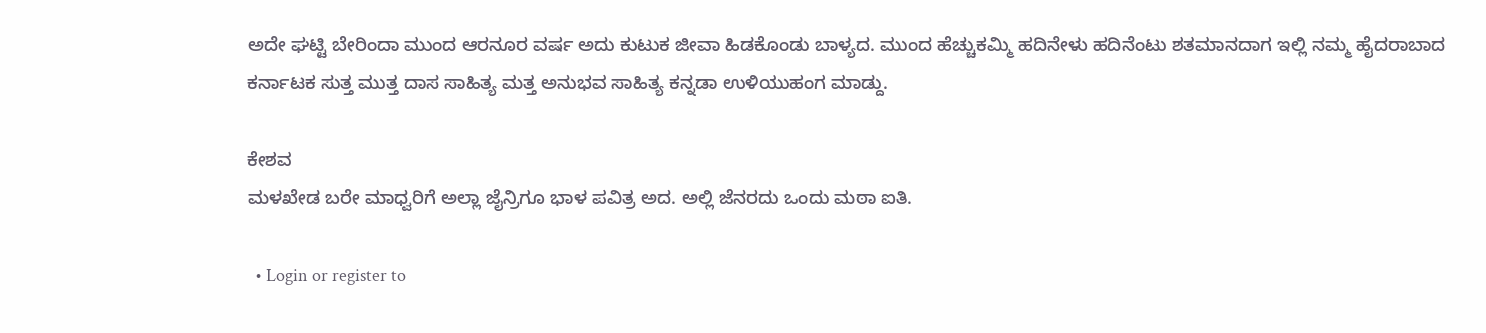ಅದೇ ಘಟ್ಟಿ ಬೇರಿಂದಾ ಮುಂದ ಆರನೂರ ವರ್ಷ ಅದು ಕುಟುಕ ಜೀವಾ ಹಿಡಕೊಂಡು ಬಾಳ್ಯದ. ಮುಂದ ಹೆಚ್ಚುಕಮ್ಮಿ ಹದಿನೇಳು ಹದಿನೆಂಟು ಶತಮಾನದಾಗ ಇಲ್ಲಿ ನಮ್ಮ ಹೈದರಾಬಾದ ಕರ್ನಾಟಕ ಸುತ್ತ ಮುತ್ತ ದಾಸ ಸಾಹಿತ್ಯ ಮತ್ತ ಅನುಭವ ಸಾಹಿತ್ಯ ಕನ್ನಡಾ ಉಳಿಯುಹಂಗ ಮಾಡ್ದು.

ಕೇಶವ
ಮಳಖೇಡ ಬರೇ ಮಾಧ್ವರಿಗೆ ಅಲ್ಲಾ ಜೈನ್ರಿಗೂ ಭಾಳ ಪವಿತ್ರ ಅದ. ಅಲ್ಲಿ ಜೆನರದು ಒಂದು ಮಠಾ ಐತಿ.

  • Login or register to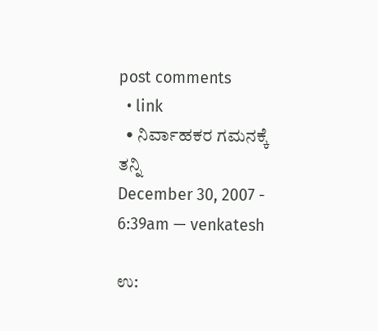post comments
  • link
  • ನಿರ್ವಾಹಕರ ಗಮನಕ್ಕೆ ತನ್ನಿ
December 30, 2007 - 6:39am — venkatesh

ಉ: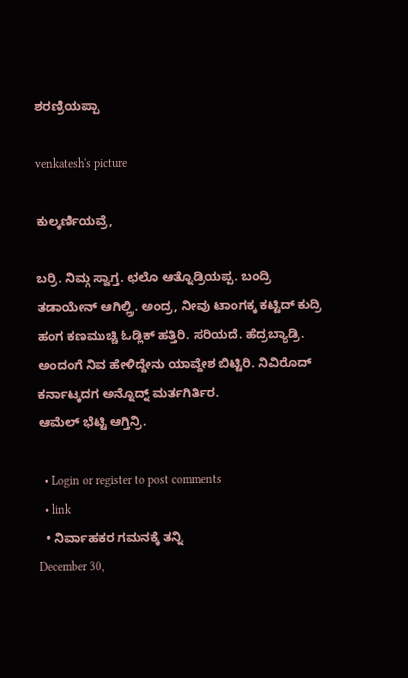ಶರಣ್ರಿಯಪ್ಪಾ

venkatesh's picture

ಕುಲ್ಕರ್ಣಿಯವ್ರೆ,

ಬರ್ರಿ. ನಿಮ್ಗ ಸ್ವಾಗ್ತ. ಛಲೊ ಆತ್ನೊಡ್ರಿಯಪ್ಪ. ಬಂದ್ರಿ ತಡಾಯೇನ್ ಆಗಿಲ್ಲ್ರಿ. ಅಂದ್ರ, ನೀವು ಟಾಂಗಕ್ಕ ಕಟ್ಟಿದ್ ಕುದ್ರಿ ಹಂಗ ಕಣಮುಚ್ಚಿ ಓಡ್ಲಿಕ್ ಹತ್ತಿರಿ. ಸರಿಯದೆ. ಹೆದ್ರಬ್ಯಾಡ್ರಿ. ಅಂದಂಗೆ ನಿವ ಹೇಳಿದ್ದೇನು ಯಾವ್ದೇಶ ಬಿಟ್ಟಿರಿ. ನಿವಿರೊದ್ ಕರ್ನಾಟ್ಕದಗ ಅನ್ನೊದ್ನ್ ಮರ್ತಗಿರ್ತಿರ.
ಆಮೆಲ್ ಭೆಟ್ಟಿ ಆಗ್ತಿನ್ರಿ.

  • Login or register to post comments
  • link
  • ನಿರ್ವಾಹಕರ ಗಮನಕ್ಕೆ ತನ್ನಿ
December 30,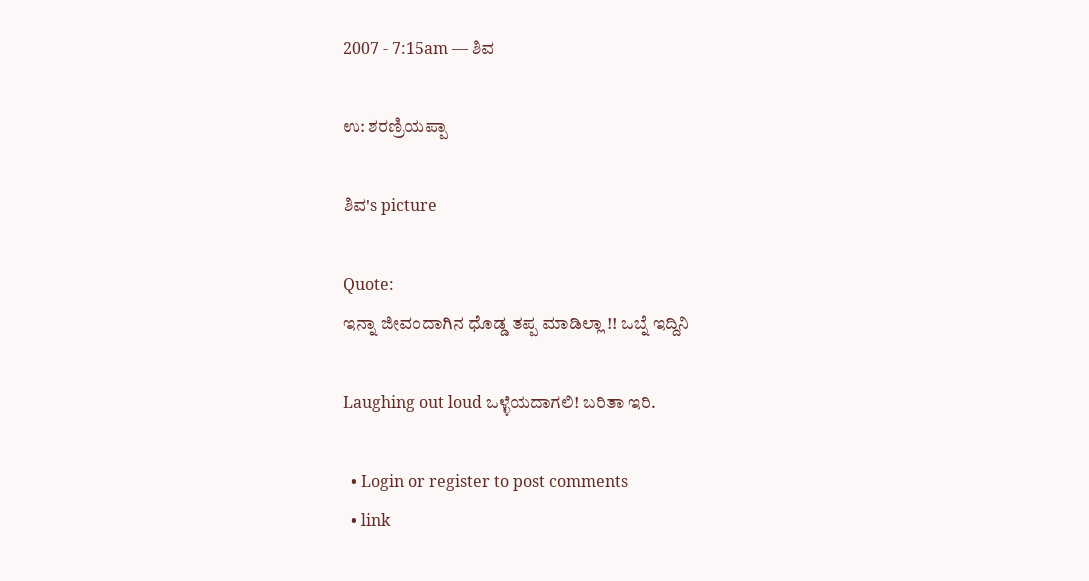2007 - 7:15am — ಶಿವ

ಉ: ಶರಣ್ರಿಯಪ್ಪಾ

ಶಿವ's picture

Quote:
ಇನ್ನಾ ಜೀವಂದಾಗಿನ ಧೊಡ್ಡ ತಪ್ಪ ಮಾಡಿಲ್ಲಾ !! ಒಬ್ನೆ ಇದ್ದಿನಿ

Laughing out loud ಒಳ್ಳೆಯದಾಗಲಿ! ಬರಿತಾ ಇರಿ.

  • Login or register to post comments
  • link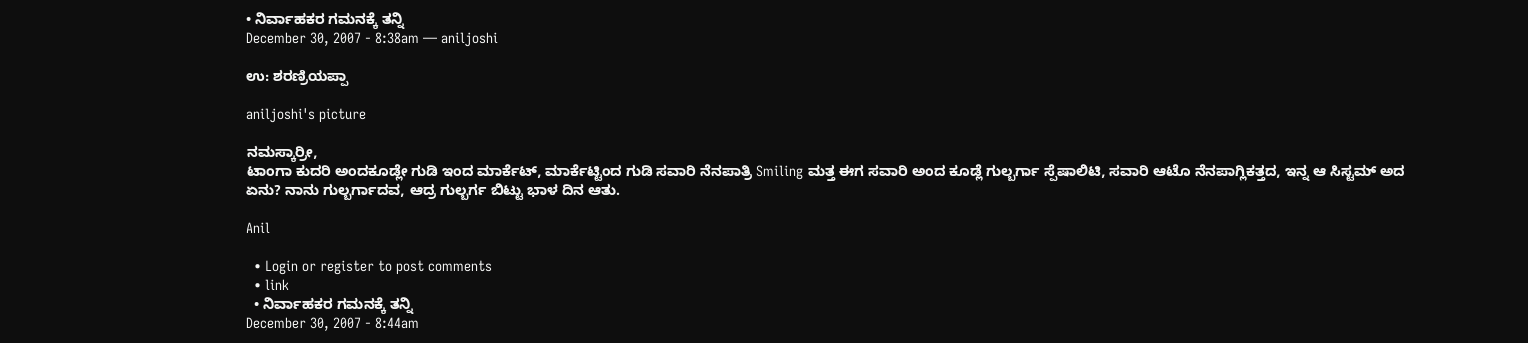• ನಿರ್ವಾಹಕರ ಗಮನಕ್ಕೆ ತನ್ನಿ
December 30, 2007 - 8:38am — aniljoshi

ಉ: ಶರಣ್ರಿಯಪ್ಪಾ

aniljoshi's picture

ನಮಸ್ಕಾರ್ರೀ,
ಟಾಂಗಾ ಕುದರಿ ಅಂದಕೂಡ್ಲೇ ಗುಡಿ ಇಂದ ಮಾರ್ಕೆಟ್, ಮಾರ್ಕೆಟ್ಟಿಂದ ಗುಡಿ ಸವಾರಿ ನೆನಪಾತ್ರಿ Smiling ಮತ್ತ ಈಗ ಸವಾರಿ ಅಂದ ಕೂಡ್ಲೆ ಗುಲ್ಬರ್ಗಾ ಸ್ಪೆಷಾಲಿಟಿ, ಸವಾರಿ ಆಟೊ ನೆನಪಾಗ್ಲಿಕತ್ತದ, ಇನ್ನ ಆ ಸಿಸ್ಟಮ್ ಅದ ಏನು? ನಾನು ಗುಲ್ಬರ್ಗಾದವ, ಆದ್ರ ಗುಲ್ಬರ್ಗ ಬಿಟ್ಟು ಭಾಳ ದಿನ ಆತು.

Anil

  • Login or register to post comments
  • link
  • ನಿರ್ವಾಹಕರ ಗಮನಕ್ಕೆ ತನ್ನಿ
December 30, 2007 - 8:44am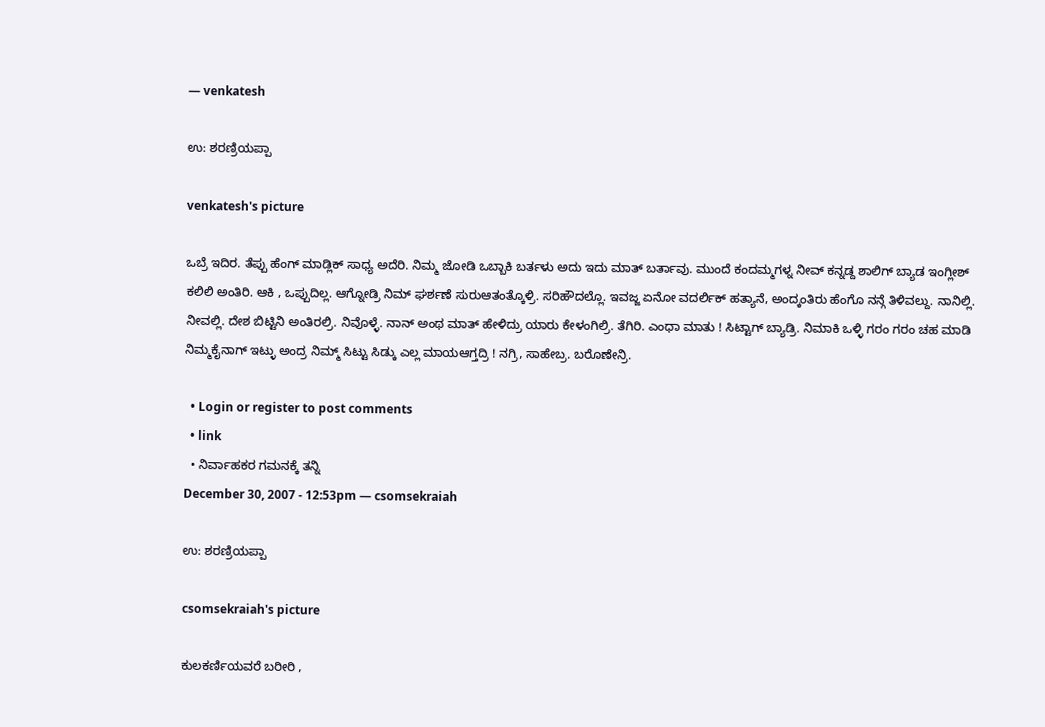— venkatesh

ಉ: ಶರಣ್ರಿಯಪ್ಪಾ

venkatesh's picture

ಒಬ್ರೆ ಇದಿರ. ತೆಪ್ಪು ಹೆಂಗ್ ಮಾಡ್ಲಿಕ್ ಸಾಧ್ಯ ಅದೆರಿ. ನಿಮ್ಮ ಜೋಡಿ ಒಬ್ಬಾಕಿ ಬರ್ತಳು ಅದು ಇದು ಮಾತ್ ಬರ್ತಾವು. ಮುಂದೆ ಕಂದಮ್ಮಗಳ್ನ ನೀವ್ ಕನ್ನಡ್ದ ಶಾಲಿಗ್ ಬ್ಯಾಡ ಇಂಗ್ಲೀಶ್ ಕಲಿಲಿ ಅಂತಿರಿ. ಆಕಿ , ಒಪ್ಪುದಿಲ್ಲ. ಆಗ್ನೋಡ್ರಿ ನಿಮ್ ಘರ್ಶಣೆ ಸುರುಆತಂತ್ಕೊಳ್ರಿ. ಸರಿಹೌದಲ್ಲೊ. ಇವಜ್ಜ ಏನೋ ವದರ್ಲಿಕ್ ಹತ್ಯಾನೆ, ಅಂದ್ಕಂತಿರು ಹೆಂಗೊ ನನ್ಗೆ ತಿಳಿವಲ್ದು. ನಾನಿಲ್ಲಿ. ನೀವಲ್ಲಿ. ದೇಶ ಬಿಟ್ಟಿನಿ ಅಂತಿರಲ್ರಿ. ನಿವೊಳ್ಳೆ. ನಾನ್ ಅಂಥ ಮಾತ್ ಹೇಳಿದ್ರು ಯಾರು ಕೇಳಂಗಿಲ್ರಿ. ತೆಗಿರಿ. ಎಂಧಾ ಮಾತು ! ಸಿಟ್ಟಾಗ್ ಬ್ಯಾಡ್ರಿ. ನಿಮಾಕಿ ಒಳ್ಳಿ ಗರಂ ಗರಂ ಚಹ ಮಾಡಿ ನಿಮ್ಮಕೈನಾಗ್ ಇಟ್ಳು ಅಂದ್ರ ನಿಮ್ಮ್ ಸಿಟ್ಟು ಸಿಡ್ಕು ಎಲ್ಲ ಮಾಯಆಗ್ತದ್ರಿ ! ನಗ್ರಿ, ಸಾಹೇಬ್ರ. ಬರೊಣೇನ್ರಿ.

  • Login or register to post comments
  • link
  • ನಿರ್ವಾಹಕರ ಗಮನಕ್ಕೆ ತನ್ನಿ
December 30, 2007 - 12:53pm — csomsekraiah

ಉ: ಶರಣ್ರಿಯಪ್ಪಾ

csomsekraiah's picture

ಕುಲಕರ್ಣಿಯವರೆ ಬರೀರಿ ,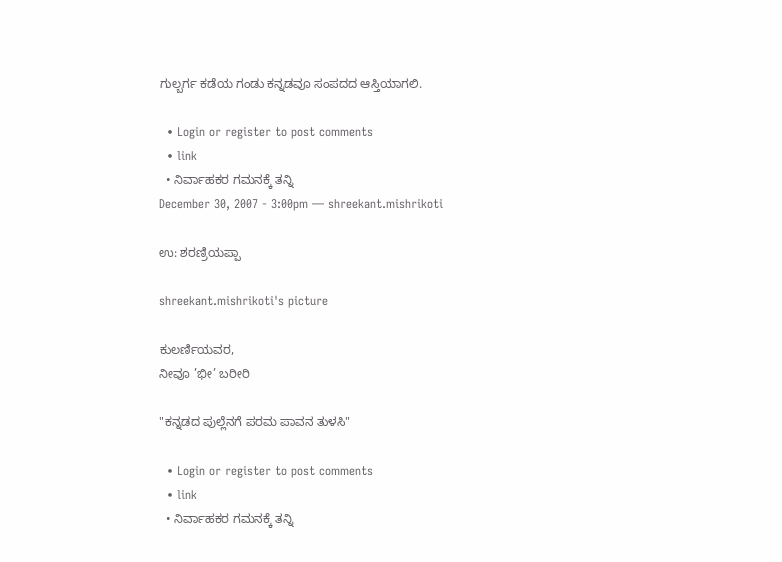ಗುಲ್ಬರ್ಗ ಕಡೆಯ ಗಂಡು ಕನ್ನಡವೂ ಸಂಪದದ ಆಸ್ತಿಯಾಗಲಿ.

  • Login or register to post comments
  • link
  • ನಿರ್ವಾಹಕರ ಗಮನಕ್ಕೆ ತನ್ನಿ
December 30, 2007 - 3:00pm — shreekant.mishrikoti

ಉ: ಶರಣ್ರಿಯಪ್ಪಾ

shreekant.mishrikoti's picture

ಕುಲರ್ಣಿಯವರ,
ನೀವೂ ’ಭೀ’ ಬರೀರಿ

"ಕನ್ನಡದ ಪುಲ್ಲೆನಗೆ ಪರಮ ಪಾವನ ತುಳಸಿ"

  • Login or register to post comments
  • link
  • ನಿರ್ವಾಹಕರ ಗಮನಕ್ಕೆ ತನ್ನಿ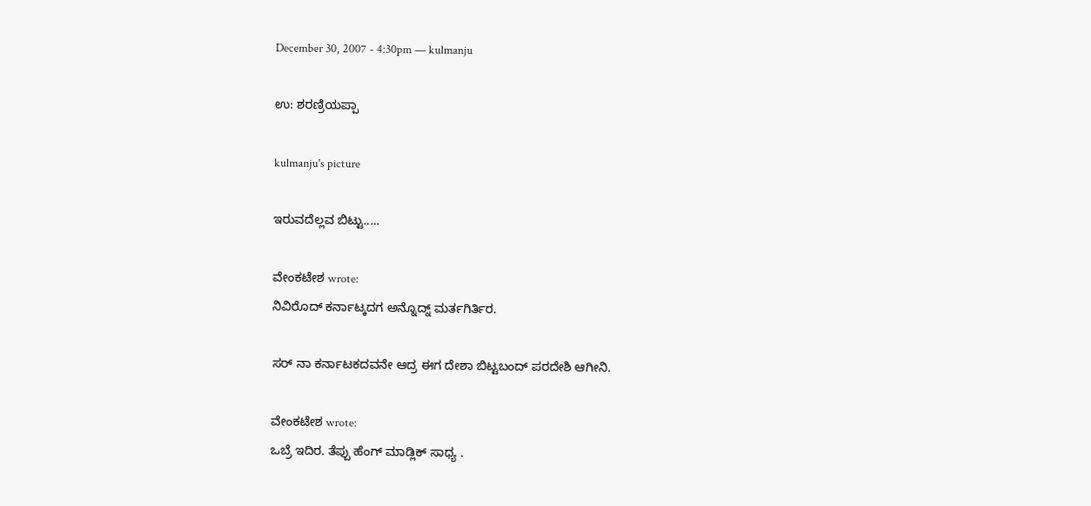December 30, 2007 - 4:30pm — kulmanju

ಉ: ಶರಣ್ರಿಯಪ್ಪಾ

kulmanju's picture

ಇರುವದೆಲ್ಲವ ಬಿಟ್ಟು.....

ವೇಂಕಟೇಶ wrote:
ನಿವಿರೊದ್ ಕರ್ನಾಟ್ಕದಗ ಅನ್ನೊದ್ನ್ ಮರ್ತಗಿರ್ತಿರ.

ಸರ್ ನಾ ಕರ್ನಾಟಕದವನೇ ಆದ್ರ ಈಗ ದೇಶಾ ಬಿಟ್ಟಬಂದ್ ಪರದೇಶಿ ಆಗೀನಿ.

ವೇಂಕಟೇಶ wrote:
ಒಬ್ರೆ ಇದಿರ. ತೆಪ್ಪು ಹೆಂಗ್ ಮಾಡ್ಲಿಕ್ ಸಾಧ್ಯ .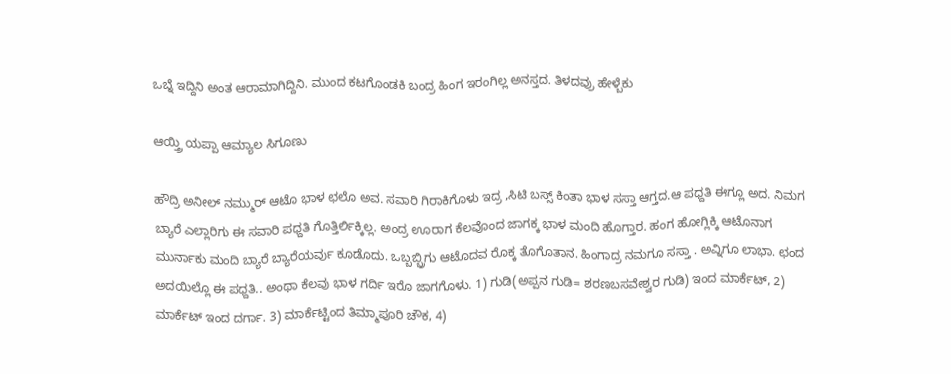ಒಬ್ನೆ ಇದ್ದಿನಿ ಅಂತ ಆರಾಮಾಗಿದ್ದಿನಿ. ಮುಂದ ಕಟಗೊಂಡಕಿ ಬಂದ್ರ ಹಿಂಗ ಇರಂಗಿಲ್ಲ ಅನಸ್ತದ. ತಿಳದವ್ರು ಹೇಳ್ಬೆಕು

ಆಯ್ತ್ರಿ ಯಪ್ಪಾ ಆಮ್ಯಾಲ ಸಿಗೂಣು

ಹೌದ್ರಿ ಅನೀಲ್ ನಮ್ಮುರ್ ಆಟೊ ಭಾಳ ಛಲೊ ಅವ. ಸವಾರಿ ಗಿರಾಕಿಗೊಳು ಇದ್ರ ,ಸಿಟಿ ಬಸ್ಸ್ ಕಿಂತಾ ಭಾಳ ಸಸ್ತಾ ಆಗ್ತದ.ಆ ಪಧ್ದತಿ ಈಗ್ಲೂ ಅದ. ನಿಮಗ ಬ್ಯಾರೆ ಎಲ್ಲಾರಿಗು ಈ ಸವಾರಿ ಪಧ್ದತಿ ಗೊತ್ತಿರ್ಲಿಕ್ಕಿಲ್ಲ. ಅಂದ್ರ ಊರಾಗ ಕೆಲವೊಂದ ಜಾಗಕ್ಕ ಭಾಳ ಮಂದಿ ಹೊಗ್ತಾರ. ಹಂಗ ಹೋಗ್ಲಿಕ್ಕಿ ಆಟೊನಾಗ ಮುರ್ನಾಕು ಮಂದಿ ಬ್ಯಾರೆ ಬ್ಯಾರೆಯರ್ವು ಕೂಡೊದು. ಒಬ್ಬಬ್ಬ್ರಿಗು ಆಟೊದವ ರೊಕ್ಕ ತೊಗೊತಾನ. ಹಿಂಗಾದ್ರ ನಮಗೂ ಸಸ್ತಾ . ಅವ್ನಿಗೂ ಲಾಭಾ. ಛಂದ ಅದಯಿಲ್ಲೊ ಈ ಪಧ್ದತಿ.. ಅಂಥಾ ಕೆಲವು ಭಾಳ ಗರ್ದಿ ಇರೊ ಜಾಗಗೊಳು. 1) ಗುಡಿ(ಅಪ್ಪನ ಗುಡಿ= ಶರಣಬಸವೇಶ್ವರ ಗುಡಿ) ಇಂದ ಮಾರ್ಕೆಟ್, 2) ಮಾರ್ಕೆಟ್ ಇಂದ ದರ್ಗಾ. 3) ಮಾರ್ಕೆಟ್ಟಿಂದ ತಿಮ್ಮಾಪೂರಿ ಚೌಕ, 4)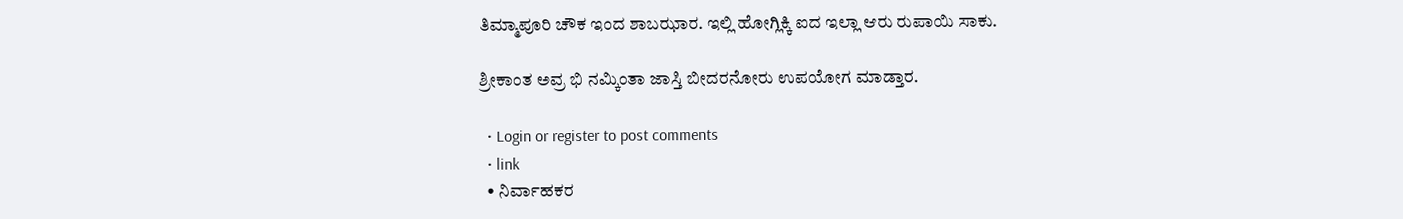ತಿಮ್ಮಾಪೂರಿ ಚೌಕ ಇಂದ ಶಾಬಝಾರ. ಇಲ್ಲಿ ಹೋಗ್ಲಿಕ್ಕಿ ಐದ ಇಲ್ಲಾ ಆರು ರುಪಾಯಿ ಸಾಕು.

ಶ್ರೀಕಾಂತ ಅವ್ರ ಭಿ ನಮ್ಕಿಂತಾ ಜಾಸ್ತಿ ಬೀದರನೋರು ಉಪಯೋಗ ಮಾಡ್ತಾರ.

  • Login or register to post comments
  • link
  • ನಿರ್ವಾಹಕರ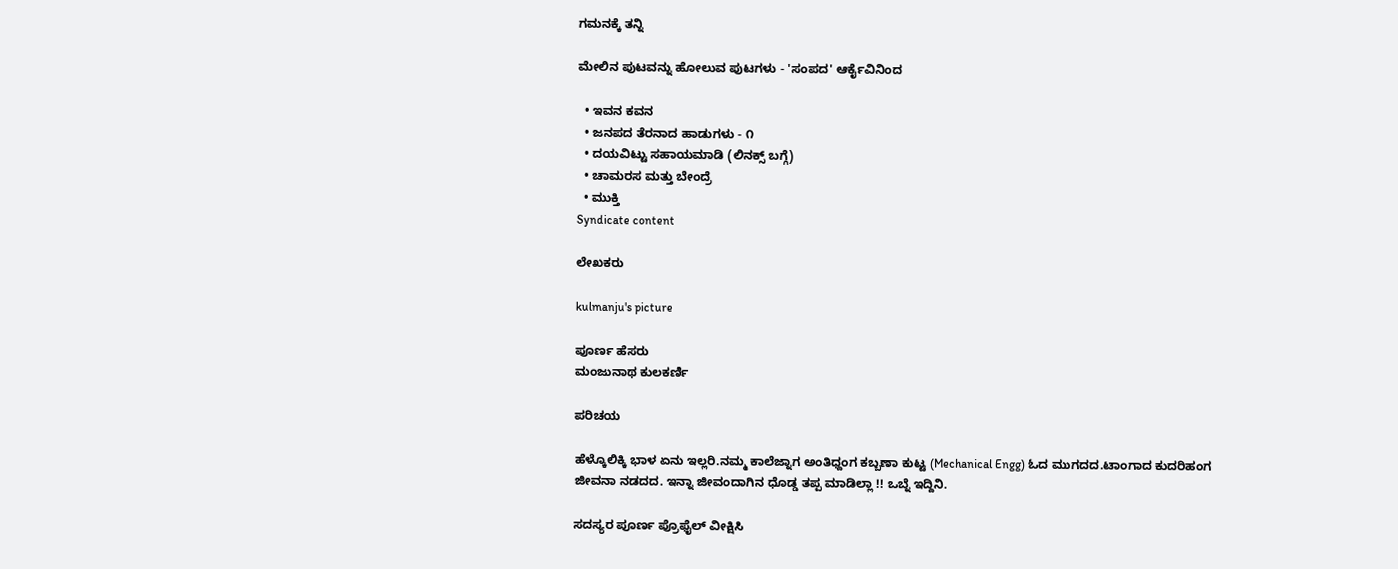ಗಮನಕ್ಕೆ ತನ್ನಿ

ಮೇಲಿನ ಪುಟವನ್ನು ಹೋಲುವ ಪುಟಗಳು - 'ಸಂಪದ' ಆರ್ಕೈವಿನಿಂದ

  • ಇವನ ಕವನ
  • ಜನಪದ ತೆರನಾದ ಹಾಡುಗಳು - ೧
  • ದಯವಿಟ್ಟು ಸಹಾಯಮಾಡಿ (ಲಿನಕ್ಸ್ ಬಗ್ಗೆ)
  • ಚಾಮರಸ ಮತ್ತು ಬೇಂದ್ರೆ
  • ಮುಕ್ತಿ
Syndicate content

ಲೇಖಕರು

kulmanju's picture

ಪೂರ್ಣ ಹೆಸರು
ಮಂಜುನಾಥ ಕುಲಕರ್ಣಿ

ಪರಿಚಯ

ಹೆಳ್ಕೊಲಿಕ್ಕಿ ಭಾಳ ಏನು ಇಲ್ಲರಿ.ನಮ್ಮ ಕಾಲೆಜ್ನಾಗ ಅಂತಿಧ್ದಂಗ ಕಬ್ಬಣಾ ಕುಟ್ಟ (Mechanical Engg) ಓದ ಮುಗದದ.ಟಾಂಗಾದ ಕುದರಿಹಂಗ ಜೀವನಾ ನಡದದ. ಇನ್ನಾ ಜೀವಂದಾಗಿನ ಧೊಡ್ಡ ತಪ್ಪ ಮಾಡಿಲ್ಲಾ !! ಒಬ್ನೆ ಇದ್ದಿನಿ.

ಸದಸ್ಯರ ಪೂರ್ಣ ಪ್ರೊಫೈಲ್ ವೀಕ್ಷಿಸಿ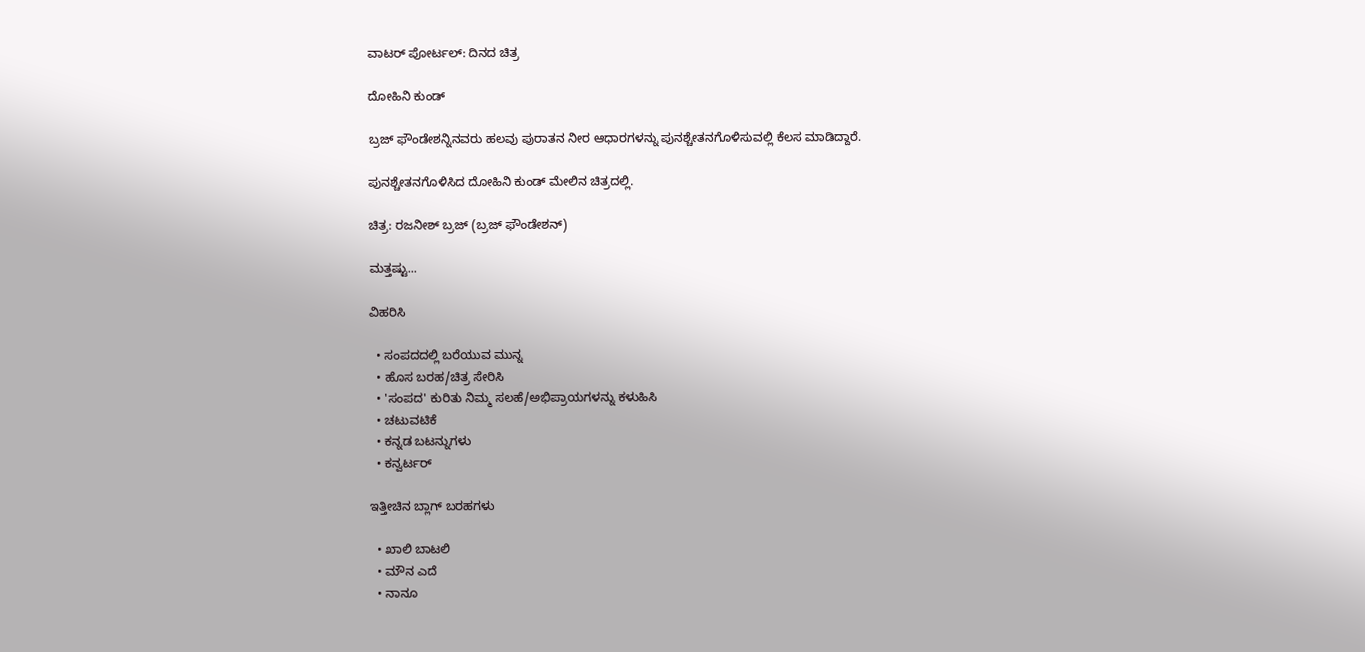ವಾಟರ್ ಪೋರ್ಟಲ್: ದಿನದ ಚಿತ್ರ

ದೋಹಿನಿ ಕುಂಡ್

ಬ್ರಜ್ ಫೌಂಡೇಶನ್ನಿನವರು ಹಲವು ಪುರಾತನ ನೀರ ಆಧಾರಗಳನ್ನು ಪುನಶ್ಚೇತನಗೊಳಿಸುವಲ್ಲಿ ಕೆಲಸ ಮಾಡಿದ್ದಾರೆ.

ಪುನಶ್ಚೇತನಗೊಳಿಸಿದ ದೋಹಿನಿ ಕುಂಡ್ ಮೇಲಿನ ಚಿತ್ರದಲ್ಲಿ.

ಚಿತ್ರ: ರಜನೀಶ್ ಬ್ರಜ್ (ಬ್ರಜ್ ಫೌಂಡೇಶನ್)

ಮತ್ತಷ್ಟು...

ವಿಹರಿಸಿ

  • ಸಂಪದದಲ್ಲಿ ಬರೆಯುವ ಮುನ್ನ
  • ಹೊಸ ಬರಹ/ಚಿತ್ರ ಸೇರಿಸಿ
  • 'ಸಂಪದ' ಕುರಿತು ನಿಮ್ಮ ಸಲಹೆ/ಅಭಿಪ್ರಾಯಗಳನ್ನು ಕಳುಹಿಸಿ
  • ಚಟುವಟಿಕೆ
  • ಕನ್ನಡ ಬಟನ್ನುಗಳು
  • ಕನ್ವರ್ಟರ್

ಇತ್ತೀಚಿನ ಬ್ಲಾಗ್ ಬರಹಗಳು

  • ಖಾಲಿ ಬಾಟಲಿ
  • ಮೌನ ಎದೆ
  • ನಾನೂ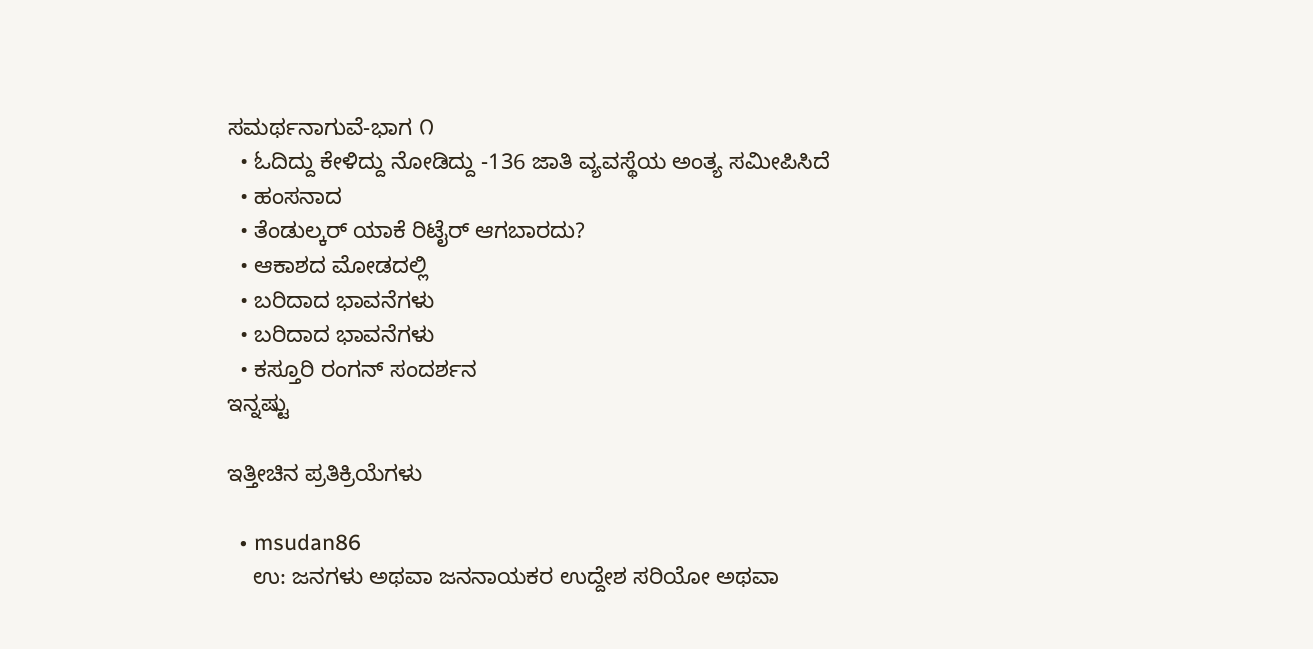ಸಮರ್ಥನಾಗುವೆ-ಭಾಗ ೧
  • ಓದಿದ್ದು ಕೇಳಿದ್ದು ನೋಡಿದ್ದು -136 ಜಾತಿ ವ್ಯವಸ್ಥೆಯ ಅಂತ್ಯ ಸಮೀಪಿಸಿದೆ
  • ಹಂಸನಾದ
  • ತೆಂಡುಲ್ಕರ್ ಯಾಕೆ ರಿಟೈರ್ ಆಗಬಾರದು?
  • ಆಕಾಶದ ಮೋಡದಲ್ಲಿ
  • ಬರಿದಾದ ಭಾವನೆಗಳು
  • ಬರಿದಾದ ಭಾವನೆಗಳು
  • ಕಸ್ತೂರಿ ರಂಗನ್ ಸಂದರ್ಶನ
ಇನ್ನಷ್ಟು

ಇತ್ತೀಚಿನ ಪ್ರತಿಕ್ರಿಯೆಗಳು

  • msudan86
    ಉ: ಜನಗಳು ಅಥವಾ ಜನನಾಯಕರ ಉದ್ದೇಶ ಸರಿಯೋ ಅಥವಾ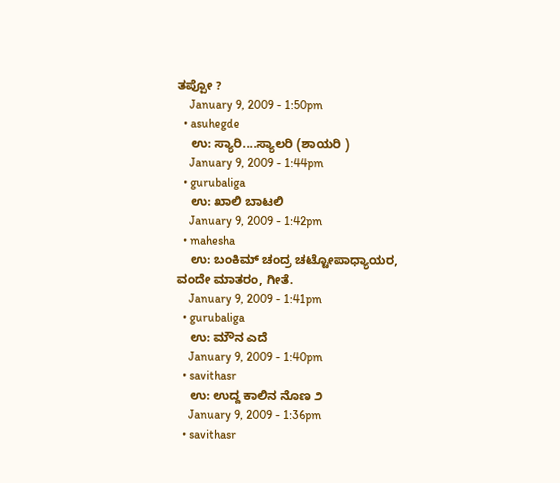ತಪ್ಪೋ ?
    January 9, 2009 - 1:50pm
  • asuhegde
    ಉ: ಸ್ಯಾರಿ....ಸ್ಯಾಲರಿ (ಶಾಯರಿ )
    January 9, 2009 - 1:44pm
  • gurubaliga
    ಉ: ಖಾಲಿ ಬಾಟಲಿ
    January 9, 2009 - 1:42pm
  • mahesha
    ಉ: ಬಂಕಿಮ್ ಚಂದ್ರ ಚಟ್ಟೋಪಾಧ್ಯಾಯರ, ವಂದೇ ಮಾತರಂ, ಗೀತೆ.
    January 9, 2009 - 1:41pm
  • gurubaliga
    ಉ: ಮೌನ ಎದೆ
    January 9, 2009 - 1:40pm
  • savithasr
    ಉ: ಉದ್ದ ಕಾಲಿನ ನೊಣ ೨
    January 9, 2009 - 1:36pm
  • savithasr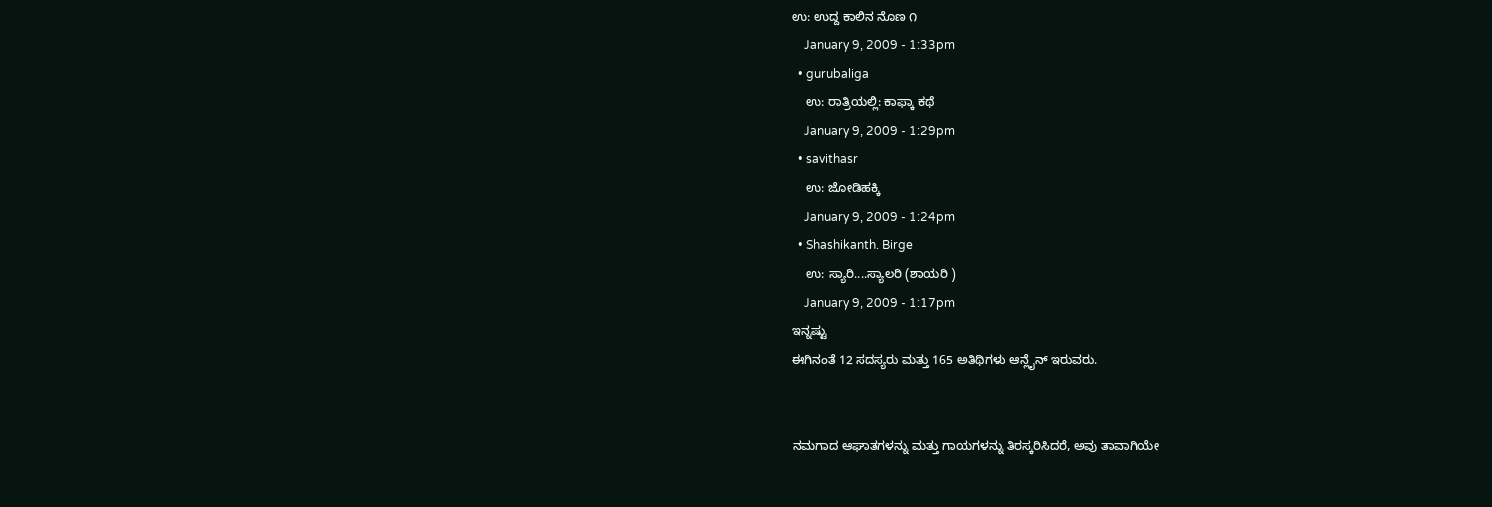ಉ: ಉದ್ದ ಕಾಲಿನ ನೊಣ ೧
    January 9, 2009 - 1:33pm
  • gurubaliga
    ಉ: ರಾತ್ರಿಯಲ್ಲಿ: ಕಾಫ್ಕಾ ಕಥೆ
    January 9, 2009 - 1:29pm
  • savithasr
    ಉ: ಜೋಡಿಹಕ್ಕಿ
    January 9, 2009 - 1:24pm
  • Shashikanth. Birge
    ಉ: ಸ್ಯಾರಿ....ಸ್ಯಾಲರಿ (ಶಾಯರಿ )
    January 9, 2009 - 1:17pm
ಇನ್ನಷ್ಟು
ಈಗಿನಂತೆ 12 ಸದಸ್ಯರು ಮತ್ತು 165 ಅತಿಥಿಗಳು ಆನ್ಲೈನ್ ಇರುವರು.


ನಮಗಾದ ಆಘಾತಗಳನ್ನು ಮತ್ತು ಗಾಯಗಳನ್ನು ತಿರಸ್ಕರಿಸಿದರೆ, ಅವು ತಾವಾಗಿಯೇ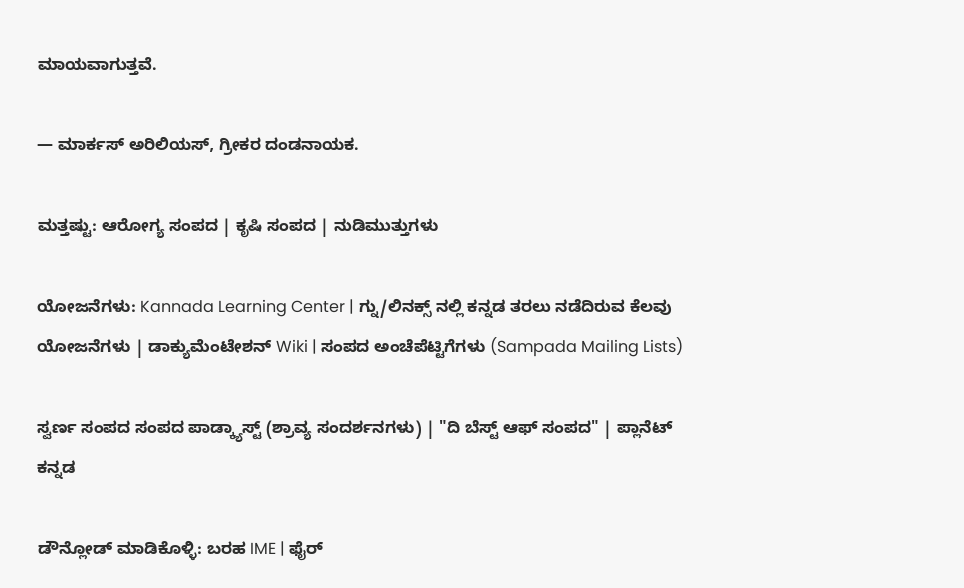ಮಾಯವಾಗುತ್ತವೆ.

— ಮಾರ್ಕಸ್ ಅರಿಲಿಯಸ್, ಗ್ರೀಕರ ದಂಡನಾಯಕ.

ಮತ್ತಷ್ಟು: ಆರೋಗ್ಯ ಸಂಪದ | ಕೃಷಿ ಸಂಪದ | ನುಡಿಮುತ್ತುಗಳು

ಯೋಜನೆಗಳು: Kannada Learning Center | ಗ್ನು/ಲಿನಕ್ಸ್ ನಲ್ಲಿ ಕನ್ನಡ ತರಲು ನಡೆದಿರುವ ಕೆಲವು ಯೋಜನೆಗಳು | ಡಾಕ್ಯುಮೆಂಟೇಶನ್ Wiki | ಸಂಪದ ಅಂಚೆಪೆಟ್ಟಿಗೆಗಳು (Sampada Mailing Lists)

ಸ್ವರ್ಣ ಸಂಪದ ಸಂಪದ ಪಾಡ್ಕ್ಯಾಸ್ಟ್ (ಶ್ರಾವ್ಯ ಸಂದರ್ಶನಗಳು) | "ದಿ ಬೆಸ್ಟ್ ಆಫ್ ಸಂಪದ" | ಪ್ಲಾನೆಟ್ ಕನ್ನಡ

ಡೌನ್ಲೋಡ್ ಮಾಡಿಕೊಳ್ಳಿ: ಬರಹ IME | ಫೈರ್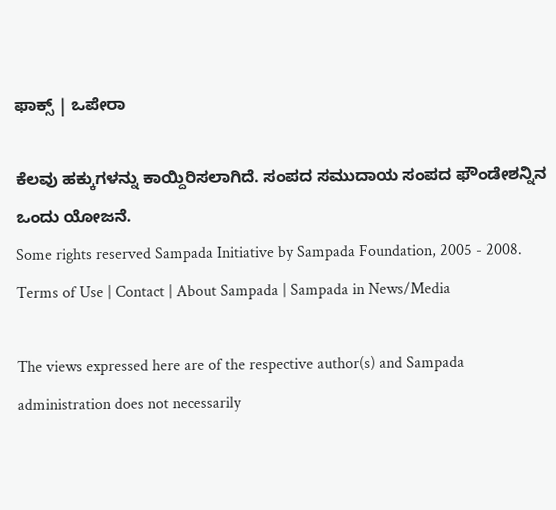ಫಾಕ್ಸ್ | ಒಪೇರಾ

ಕೆಲವು ಹಕ್ಕುಗಳನ್ನು ಕಾಯ್ದಿರಿಸಲಾಗಿದೆ. ಸಂಪದ ಸಮುದಾಯ ಸಂಪದ ಫೌಂಡೇಶನ್ನಿನ ಒಂದು ಯೋಜನೆ.
Some rights reserved Sampada Initiative by Sampada Foundation, 2005 - 2008.
Terms of Use | Contact | About Sampada | Sampada in News/Media

The views expressed here are of the respective author(s) and Sampada administration does not necessarily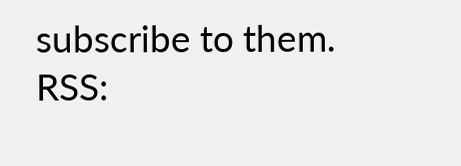subscribe to them.
RSS: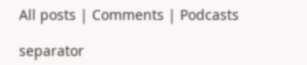All posts | Comments | Podcasts

separator